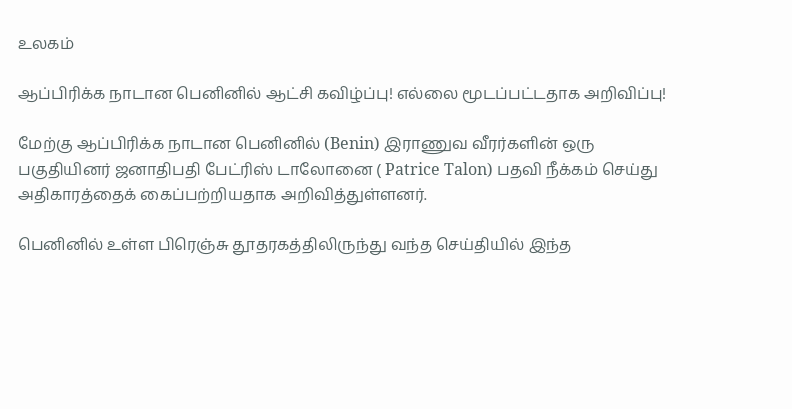உலகம்

ஆப்பிரிக்க நாடான பெனினில் ஆட்சி கவிழ்ப்பு! எல்லை மூடப்பட்டதாக அறிவிப்பு!

மேற்கு ஆப்பிரிக்க நாடான பெனினில் (Benin) இராணுவ வீரர்களின் ஒரு பகுதியினர் ஜனாதிபதி பேட்ரிஸ் டாலோனை ( Patrice Talon) பதவி நீக்கம் செய்து அதிகாரத்தைக் கைப்பற்றியதாக அறிவித்துள்ளனர்.

பெனினில் உள்ள பிரெஞ்சு தூதரகத்திலிருந்து வந்த செய்தியில் இந்த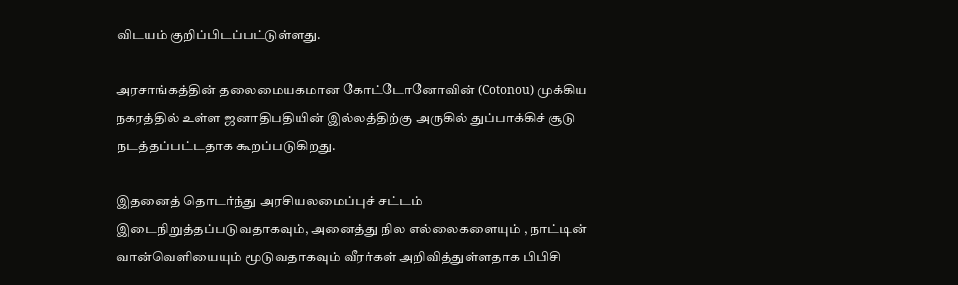விடயம் குறிப்பிடப்பட்டுள்ளது.

அரசாங்கத்தின் தலைமையகமான கோட்டோனோவின் (Cotonou) முக்கிய நகரத்தில் உள்ள ஜனாதிபதியின் இல்லத்திற்கு அருகில் துப்பாக்கிச் சூடு நடத்தப்பட்டதாக கூறப்படுகிறது.

இதனைத் தொடர்ந்து அரசியலமைப்புச் சட்டம் இடைநிறுத்தப்படுவதாகவும், அனைத்து நில எல்லைகளையும் , நாட்டின் வான்வெளியையும் மூடுவதாகவும் வீரர்கள் அறிவித்துள்ளதாக பிபிசி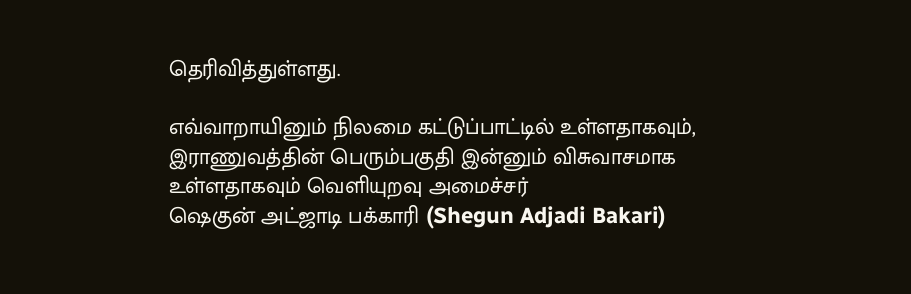தெரிவித்துள்ளது.

எவ்வாறாயினும் நிலமை கட்டுப்பாட்டில் உள்ளதாகவும், இராணுவத்தின் பெரும்பகுதி இன்னும் விசுவாசமாக உள்ளதாகவும் வெளியுறவு அமைச்சர்
ஷெகுன் அட்ஜாடி பக்காரி (Shegun Adjadi Bakari)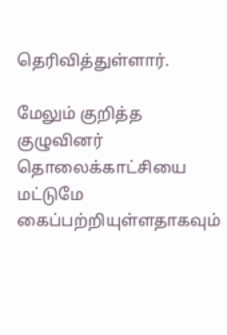தெரிவித்துள்ளார்.

மேலும் குறித்த குழுவினர் தொலைக்காட்சியை மட்டுமே கைப்பற்றியுள்ளதாகவும்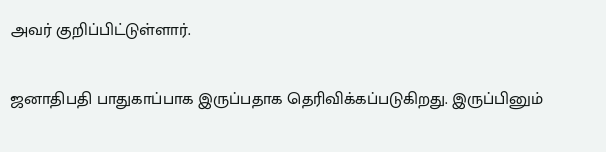அவர் குறிப்பிட்டுள்ளார்.

ஜனாதிபதி பாதுகாப்பாக இருப்பதாக தெரிவிக்கப்படுகிறது. இருப்பினும்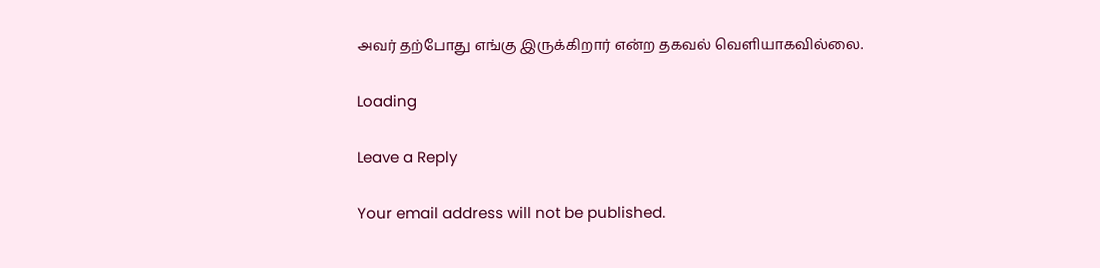அவர் தற்போது எங்கு இருக்கிறார் என்ற தகவல் வெளியாகவில்லை.

Loading

Leave a Reply

Your email address will not be published.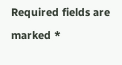Required fields are marked *